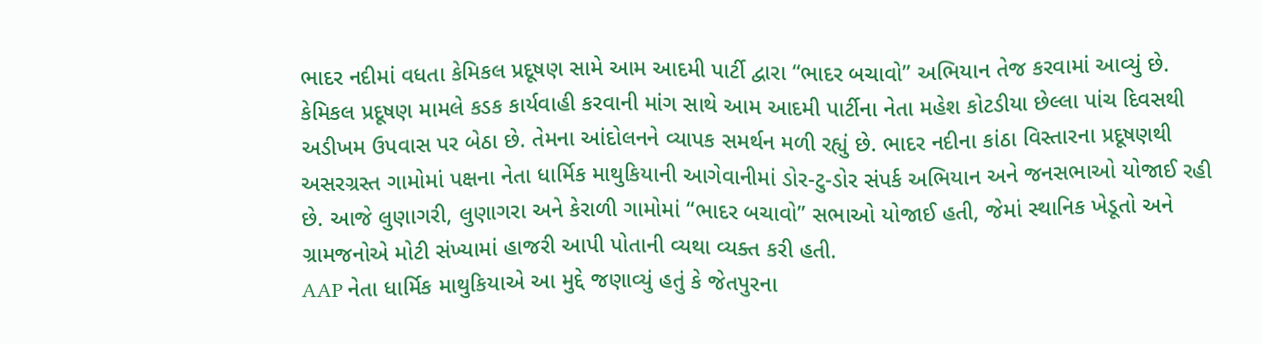ભાદર નદીમાં વધતા કેમિકલ પ્રદૂષણ સામે આમ આદમી પાર્ટી દ્વારા “ભાદર બચાવો” અભિયાન તેજ કરવામાં આવ્યું છે. કેમિકલ પ્રદૂષણ મામલે કડક કાર્યવાહી કરવાની માંગ સાથે આમ આદમી પાર્ટીના નેતા મહેશ કોટડીયા છેલ્લા પાંચ દિવસથી અડીખમ ઉપવાસ પર બેઠા છે. તેમના આંદોલનને વ્યાપક સમર્થન મળી રહ્યું છે. ભાદર નદીના કાંઠા વિસ્તારના પ્રદૂષણથી અસરગ્રસ્ત ગામોમાં પક્ષના નેતા ધાર્મિક માથુકિયાની આગેવાનીમાં ડોર-ટુ-ડોર સંપર્ક અભિયાન અને જનસભાઓ યોજાઈ રહી છે. આજે લુણાગરી, લુણાગરા અને કેરાળી ગામોમાં “ભાદર બચાવો” સભાઓ યોજાઈ હતી, જેમાં સ્થાનિક ખેડૂતો અને ગ્રામજનોએ મોટી સંખ્યામાં હાજરી આપી પોતાની વ્યથા વ્યક્ત કરી હતી.
AAP નેતા ધાર્મિક માથુકિયાએ આ મુદ્દે જણાવ્યું હતું કે જેતપુરના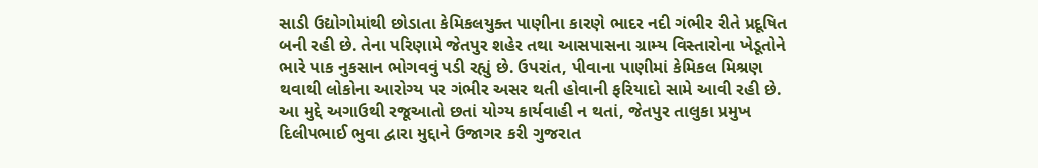સાડી ઉદ્યોગોમાંથી છોડાતા કેમિકલયુક્ત પાણીના કારણે ભાદર નદી ગંભીર રીતે પ્રદૂષિત બની રહી છે. તેના પરિણામે જેતપુર શહેર તથા આસપાસના ગ્રામ્ય વિસ્તારોના ખેડૂતોને ભારે પાક નુકસાન ભોગવવું પડી રહ્યું છે. ઉપરાંત, પીવાના પાણીમાં કેમિકલ મિશ્રણ થવાથી લોકોના આરોગ્ય પર ગંભીર અસર થતી હોવાની ફરિયાદો સામે આવી રહી છે. આ મુદ્દે અગાઉથી રજૂઆતો છતાં યોગ્ય કાર્યવાહી ન થતાં, જેતપુર તાલુકા પ્રમુખ દિલીપભાઈ ભુવા દ્વારા મુદ્દાને ઉજાગર કરી ગુજરાત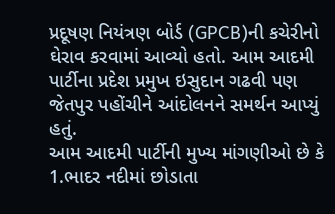પ્રદૂષણ નિયંત્રણ બોર્ડ (GPCB)ની કચેરીનો ઘેરાવ કરવામાં આવ્યો હતો. આમ આદમી પાર્ટીના પ્રદેશ પ્રમુખ ઇસુદાન ગઢવી પણ જેતપુર પહોંચીને આંદોલનને સમર્થન આપ્યું હતું.
આમ આદમી પાર્ટીની મુખ્ય માંગણીઓ છે કે 1.ભાદર નદીમાં છોડાતા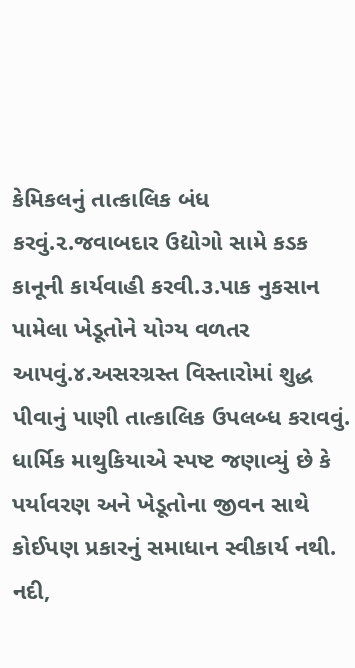કેમિકલનું તાત્કાલિક બંધ કરવું.૨.જવાબદાર ઉદ્યોગો સામે કડક કાનૂની કાર્યવાહી કરવી.૩.પાક નુકસાન પામેલા ખેડૂતોને યોગ્ય વળતર આપવું.૪.અસરગ્રસ્ત વિસ્તારોમાં શુદ્ધ પીવાનું પાણી તાત્કાલિક ઉપલબ્ધ કરાવવું. ધાર્મિક માથુકિયાએ સ્પષ્ટ જણાવ્યું છે કે પર્યાવરણ અને ખેડૂતોના જીવન સાથે કોઈપણ પ્રકારનું સમાધાન સ્વીકાર્ય નથી. નદી,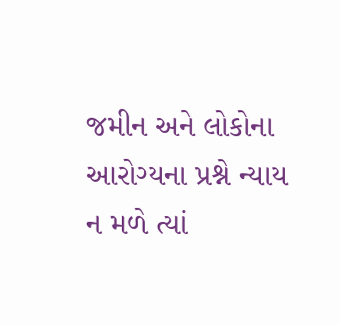જમીન અને લોકોના આરોગ્યના પ્રશ્ને ન્યાય ન મળે ત્યાં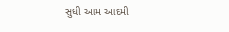સુધી આમ આદમી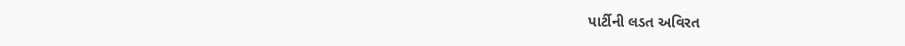પાર્ટીની લડત અવિરત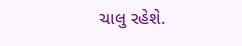ચાલુ રહેશે.